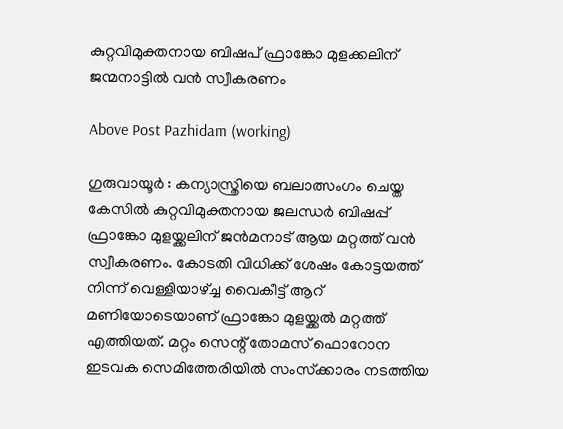കുറ്റവിമുക്തനായ ബിഷപ് ഫ്രാങ്കോ മുളക്കലിന് ജന്മനാട്ടിൽ വൻ സ്വീകരണം

Above Post Pazhidam (working)

ഗുരുവായൂർ : കന്യാസ്ത്രിയെ ബലാത്സംഗം ചെയ്ത കേസില്‍ കുറ്റവിമുക്തനായ ജലന്ധര്‍ ബിഷപ്പ് ഫ്രാങ്കോ മുളയ്ക്കലിന് ജന്‍മനാട് ആയ മറ്റത്ത് വൻ സ്വീകരണം. കോടതി വിധിക്ക് ശേഷം കോട്ടയത്ത് നിന്ന് വെള്ളിയാഴ്ച്ച വൈകീട്ട് ആറ് മണിയോടെയാണ് ഫ്രാങ്കോ മുളയ്ക്കല്‍ മറ്റത്ത് എത്തിയത്. മറ്റം സെന്റ് തോമസ് ഫൊറോന ഇടവക സെമിത്തേരിയില്‍ സംസ്‌ക്കാരം നടത്തിയ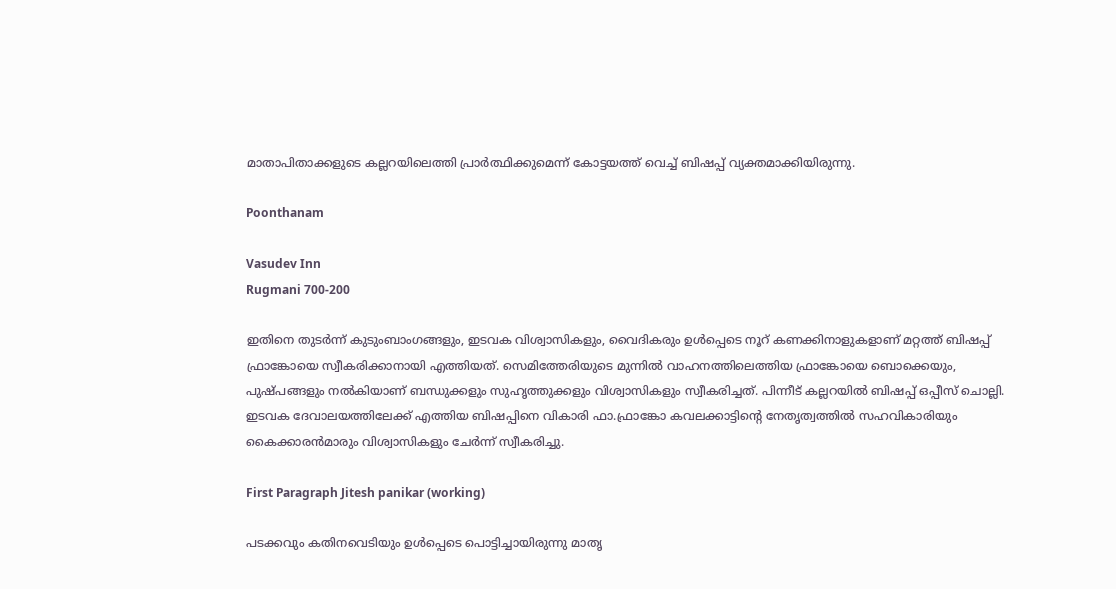മാതാപിതാക്കളുടെ കല്ലറയിലെത്തി പ്രാര്‍ത്ഥിക്കുമെന്ന് കോട്ടയത്ത് വെച്ച് ബിഷപ്പ് വ്യക്തമാക്കിയിരുന്നു.

Poonthanam

Vasudev Inn
Rugmani 700-200

ഇതിനെ തുടര്‍ന്ന് കുടുംബാംഗങ്ങളും, ഇടവക വിശ്വാസികളും, വൈദികരും ഉള്‍പ്പെടെ നൂറ് കണക്കിനാളുകളാണ് മറ്റത്ത് ബിഷപ്പ് ഫ്രാങ്കോയെ സ്വീകരിക്കാനായി എത്തിയത്. സെമിത്തേരിയുടെ മുന്നില്‍ വാഹനത്തിലെത്തിയ ഫ്രാങ്കോയെ ബൊക്കെയും, പുഷ്പങ്ങളും നല്‍കിയാണ് ബന്ധുക്കളും സുഹൃത്തുക്കളും വിശ്വാസികളും സ്വീകരിച്ചത്. പിന്നീട് കല്ലറയില്‍ ബിഷപ്പ് ഒപ്പീസ് ചൊല്ലി. ഇടവക ദേവാലയത്തിലേക്ക് എത്തിയ ബിഷപ്പിനെ വികാരി ഫാ.ഫ്രാങ്കോ കവലക്കാട്ടിന്റെ നേതൃത്വത്തില്‍ സഹവികാരിയും കൈക്കാരന്‍മാരും വിശ്വാസികളും ചേര്‍ന്ന് സ്വീകരിച്ചു.

First Paragraph Jitesh panikar (working)

പടക്കവും കതിനവെടിയും ഉള്‍പ്പെടെ പൊട്ടിച്ചായിരുന്നു മാതൃ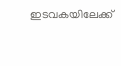ഇടവകയിലേക്ക്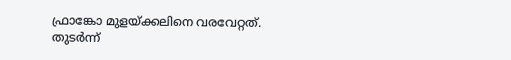ഫ്രാങ്കോ മുളയ്ക്കലിനെ വരവേറ്റത്. തുടര്‍ന്ന്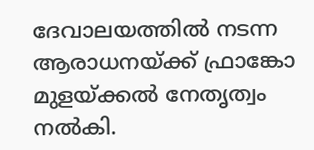ദേവാലയത്തില്‍ നടന്ന ആരാധനയ്ക്ക് ഫ്രാങ്കോ മുളയ്ക്കല്‍ നേതൃത്വം നല്‍കി.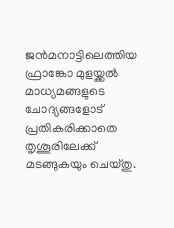ജന്‍മനാട്ടിലെത്തിയ ഫ്രാങ്കോ മുളയ്ക്കല്‍ മാധ്യമങ്ങളുടെ ചോദ്യങ്ങളോട് പ്രതികരിക്കാതെ തൃശൂരിലേക്ക് മടങ്ങുകയും ചെയ്തു.